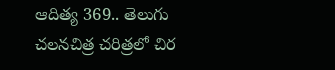ఆదిత్య 369.. తెలుగు చలనచిత్ర చరిత్రలో చిర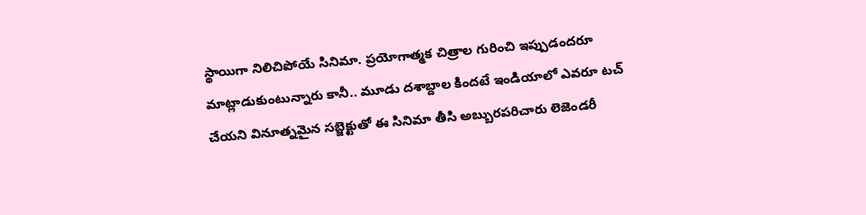స్థాయిగా నిలిచిపోయే సినిమా. ప్రయోగాత్మక చిత్రాల గురించి ఇప్పుడందరూ మాట్లాడుకుంటున్నారు కానీ.. మూడు దశాబ్దాల కిందటే ఇండియాలో ఎవరూ టచ్ చేయని వినూత్నమైన సబ్జెక్టుతో ఈ సినిమా తీసి అబ్బురపరిచారు లెజెండరీ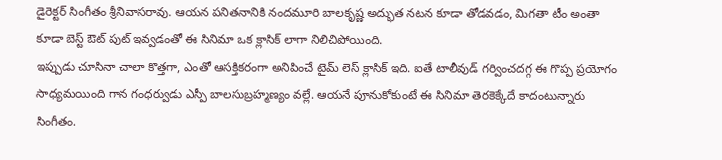డైరెక్టర్ సింగీతం శ్రీనివాసరావు. ఆయన పనితనానికి నందమూరి బాలకృష్ణ అద్భుత నటన కూడా తోడవడం, మిగతా టీం అంతా కూడా బెస్ట్ ఔట్ పుట్ ఇవ్వడంతో ఈ సినిమా ఒక క్లాసిక్ లాగా నిలిచిపోయింది.
ఇప్పుడు చూసినా చాలా కొత్తగా, ఎంతో ఆసక్తికరంగా అనిపించే టైమ్ లెస్ క్లాసిక్ ఇది. ఐతే టాలీవుడ్ గర్వించదగ్గ ఈ గొప్ప ప్రయోగం సాధ్యమయింది గాన గంధర్వుడు ఎస్పీ బాలసుబ్రహ్మణ్యం వల్లే. ఆయనే పూనుకోకుంటే ఈ సినిమా తెరకెక్కేదే కాదంటున్నారు సింగీతం.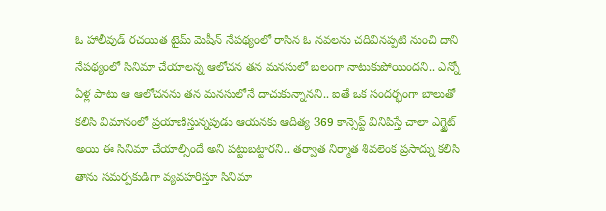ఓ హాలీవుడ్ రచయిత టైమ్ మెషీన్ నేపథ్యంలో రాసిన ఓ నవలను చదివినప్పటి నుంచి దాని నేపథ్యంలో సినిమా చేయాలన్న ఆలోచన తన మనసులో బలంగా నాటుకుపోయిందని.. ఎన్నో ఏళ్ల పాటు ఆ ఆలోచనను తన మనసులోనే దాచుకున్నానని.. ఐతే ఒక సందర్భంగా బాలుతో కలిసి విమానంలో ప్రయాణిస్తున్నపుడు ఆయనకు ఆదిత్య 369 కాన్సెప్ట్ వినిపిస్తే చాలా ఎగ్జైట్ అయి ఈ సినిమా చేయాల్సిందే అని పట్టుబట్టారని.. తర్వాత నిర్మాత శివలెంక ప్రసాద్ను కలిసి తాను సమర్పకుడిగా వ్యవహరిస్తూ సినిమా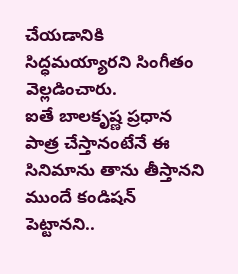చేయడానికి సిద్ధమయ్యారని సింగీతం వెల్లడించారు.
ఐతే బాలకృష్ణ ప్రధాన పాత్ర చేస్తానంటేనే ఈ సినిమాను తాను తీస్తానని ముందే కండిషన్ పెట్టానని..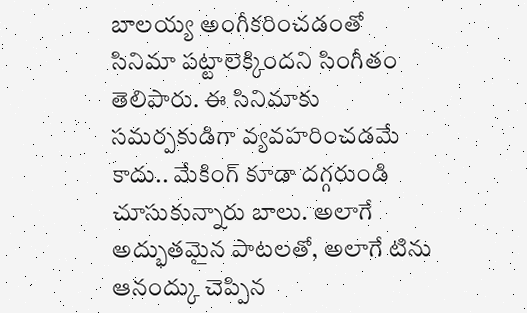బాలయ్య అంగీకరించడంతో సినిమా పట్టాలెక్కిందని సింగీతం తెలిపారు. ఈ సినిమాకు సమర్పకుడిగా వ్యవహరించడమే కాదు.. మేకింగ్ కూడా దగ్గరుండి చూసుకున్నారు బాలు. అలాగే అద్భుతమైన పాటలతో, అలాగే టిను ఆనంద్కు చెప్పిన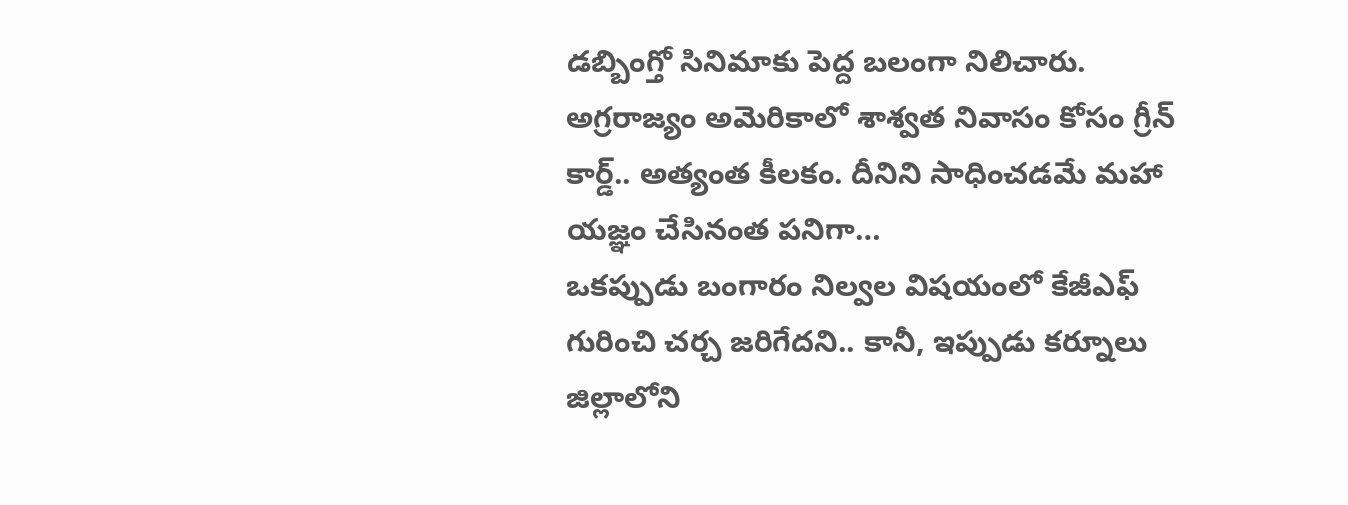డబ్బింగ్తో సినిమాకు పెద్ద బలంగా నిలిచారు.
అగ్రరాజ్యం అమెరికాలో శాశ్వత నివాసం కోసం గ్రీన్ కార్డ్.. అత్యంత కీలకం. దీనిని సాధించడమే మహా యజ్ఞం చేసినంత పనిగా…
ఒకప్పుడు బంగారం నిల్వల విషయంలో కేజీఎఫ్ గురించి చర్చ జరిగేదని.. కానీ, ఇప్పుడు కర్నూలు జిల్లాలోని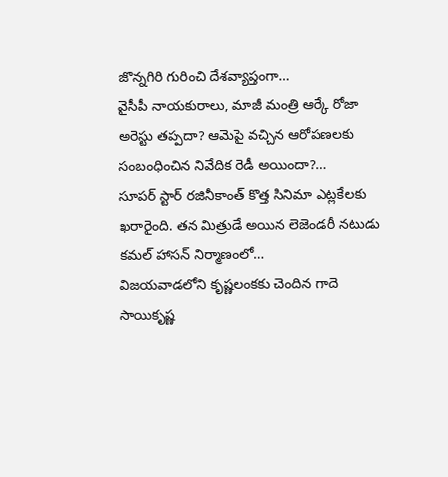జొన్నగిరి గురించి దేశవ్యాప్తంగా…
వైసీపీ నాయకురాలు, మాజీ మంత్రి ఆర్కే రోజా అరెస్టు తప్పదా? ఆమెపై వచ్చిన ఆరోపణలకు సంబంధించిన నివేదిక రెడీ అయిందా?…
సూపర్ స్టార్ రజినీకాంత్ కొత్త సినిమా ఎట్లకేలకు ఖరారైంది. తన మిత్రుడే అయిన లెజెండరీ నటుడు కమల్ హాసన్ నిర్మాణంలో…
విజయవాడలోని కృష్ణలంకకు చెందిన గాదె సాయికృష్ణ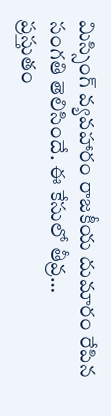మిస్సింగ్ వ్యవహారం రాజకీయ దుమారం రేపిన సంగతి తెలిసిందే. ఈ కేసులో తీవ్ర…
ప్రస్తుతం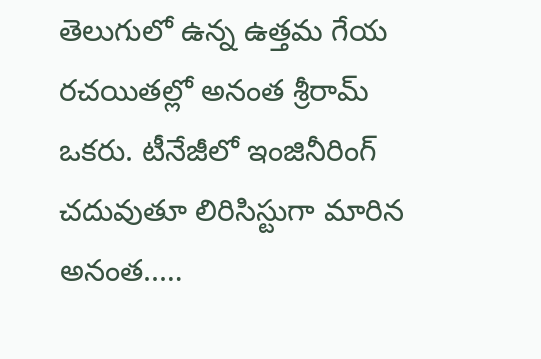తెలుగులో ఉన్న ఉత్తమ గేయ రచయితల్లో అనంత శ్రీరామ్ ఒకరు. టీనేజీలో ఇంజినీరింగ్ చదువుతూ లిరిసిస్టుగా మారిన అనంత..…